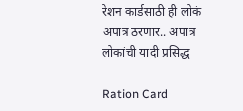रेशन कार्डसाठी ही लोकं अपात्र ठरणार.. अपात्र लोकांची यादी प्रसिद्ध

Ration Card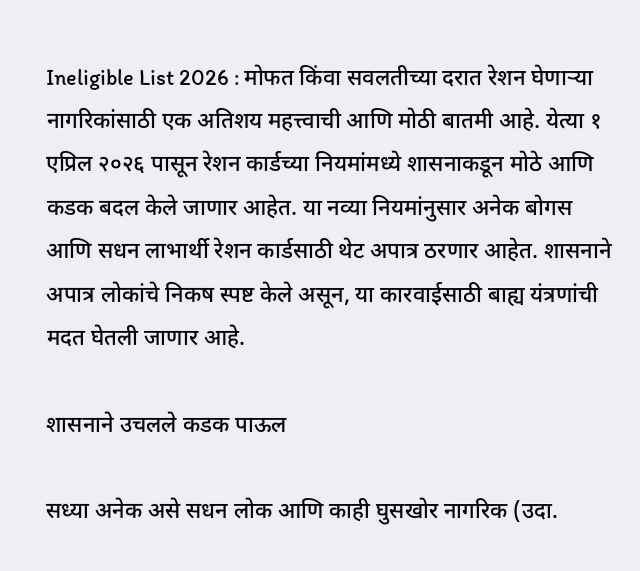Ineligible List 2026 : मोफत किंवा सवलतीच्या दरात रेशन घेणाऱ्या नागरिकांसाठी एक अतिशय महत्त्वाची आणि मोठी बातमी आहे. येत्या १ एप्रिल २०२६ पासून रेशन कार्डच्या नियमांमध्ये शासनाकडून मोठे आणि कडक बदल केले जाणार आहेत. या नव्या नियमांनुसार अनेक बोगस आणि सधन लाभार्थी रेशन कार्डसाठी थेट अपात्र ठरणार आहेत. शासनाने अपात्र लोकांचे निकष स्पष्ट केले असून, या कारवाईसाठी बाह्य यंत्रणांची मदत घेतली जाणार आहे.

शासनाने उचलले कडक पाऊल

सध्या अनेक असे सधन लोक आणि काही घुसखोर नागरिक (उदा.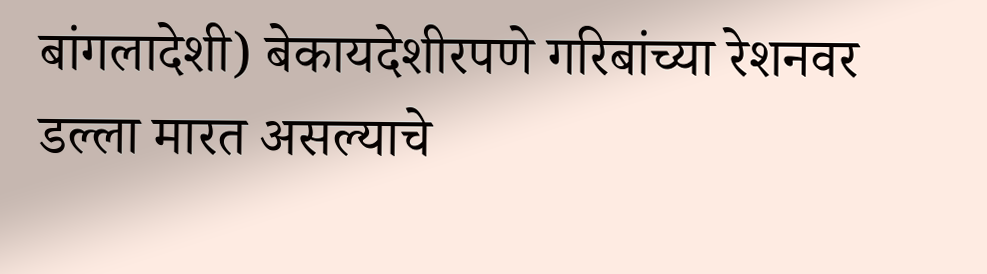बांगलादेशी) बेकायदेशीरपणे गरिबांच्या रेशनवर डल्ला मारत असल्याचे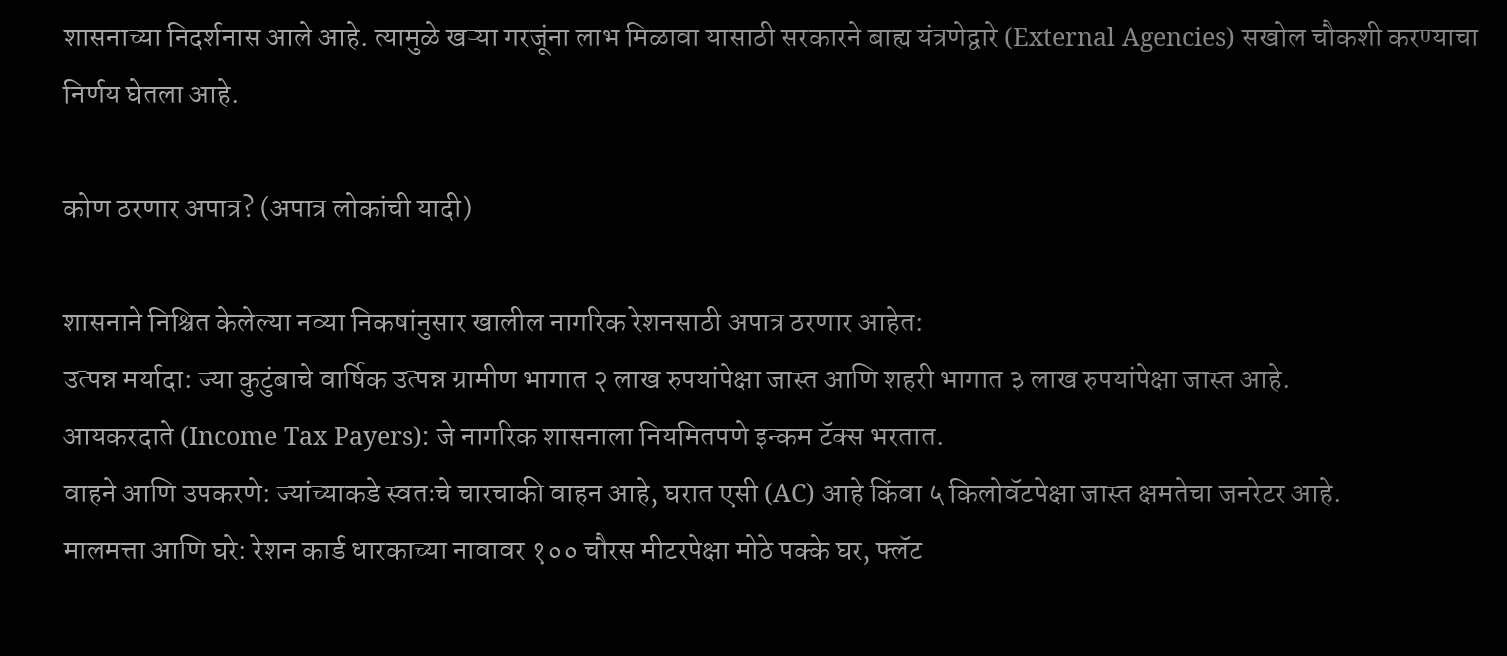शासनाच्या निदर्शनास आले आहे. त्यामुळे खऱ्या गरजूंना लाभ मिळावा यासाठी सरकारने बाह्य यंत्रणेद्वारे (External Agencies) सखोल चौकशी करण्याचा निर्णय घेतला आहे.

कोण ठरणार अपात्र? (अपात्र लोकांची यादी)

शासनाने निश्चित केलेल्या नव्या निकषांनुसार खालील नागरिक रेशनसाठी अपात्र ठरणार आहेत:
उत्पन्न मर्यादा: ज्या कुटुंबाचे वार्षिक उत्पन्न ग्रामीण भागात २ लाख रुपयांपेक्षा जास्त आणि शहरी भागात ३ लाख रुपयांपेक्षा जास्त आहे.
आयकरदाते (Income Tax Payers): जे नागरिक शासनाला नियमितपणे इन्कम टॅक्स भरतात.
वाहने आणि उपकरणे: ज्यांच्याकडे स्वतःचे चारचाकी वाहन आहे, घरात एसी (AC) आहे किंवा ५ किलोवॅटपेक्षा जास्त क्षमतेचा जनरेटर आहे.
मालमत्ता आणि घरे: रेशन कार्ड धारकाच्या नावावर १०० चौरस मीटरपेक्षा मोठे पक्के घर, फ्लॅट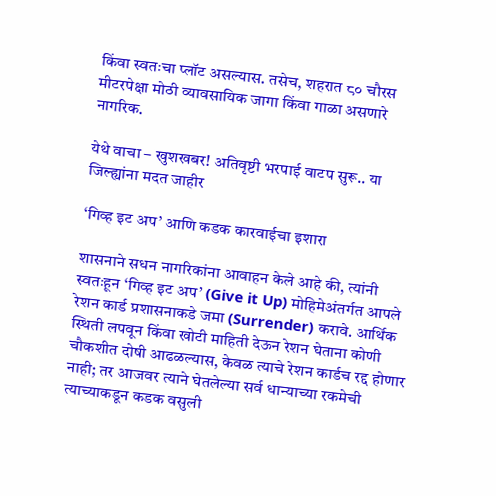किंवा स्वतःचा प्लॉट असल्यास. तसेच, शहरात ८० चौरस मीटरपेक्षा मोठी व्यावसायिक जागा किंवा गाळा असणारे नागरिक.

येथे वाचा – खुशखबर! अतिवृष्टी भरपाई वाटप सुरू.. या जिल्ह्यांना मदत जाहीर

‘गिव्ह इट अप’ आणि कडक कारवाईचा इशारा

शासनाने सधन नागरिकांना आवाहन केले आहे की, त्यांनी स्वतःहून ‘गिव्ह इट अप’ (Give it Up) मोहिमेअंतर्गत आपले रेशन कार्ड प्रशासनाकडे जमा (Surrender) करावे. आर्थिक स्थिती लपवून किंवा खोटी माहिती देऊन रेशन घेताना कोणी चौकशीत दोषी आढळल्यास, केवळ त्याचे रेशन कार्डच रद्द होणार नाही; तर आजवर त्याने घेतलेल्या सर्व धान्याच्या रकमेची त्याच्याकडून कडक वसुली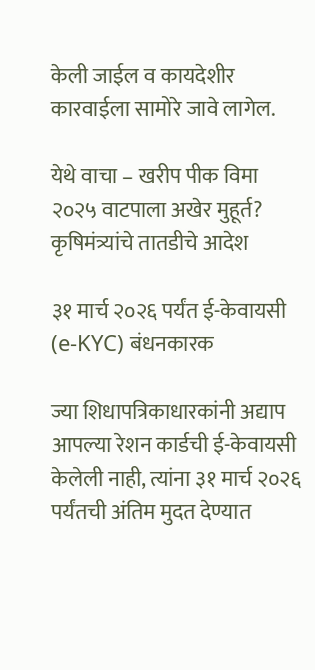केली जाईल व कायदेशीर कारवाईला सामोरे जावे लागेल.

येथे वाचा – खरीप पीक विमा २०२५ वाटपाला अखेर मुहूर्त? कृषिमंत्र्यांचे तातडीचे आदेश

३१ मार्च २०२६ पर्यंत ई-केवायसी (e-KYC) बंधनकारक

ज्या शिधापत्रिकाधारकांनी अद्याप आपल्या रेशन कार्डची ई-केवायसी केलेली नाही, त्यांना ३१ मार्च २०२६ पर्यंतची अंतिम मुदत देण्यात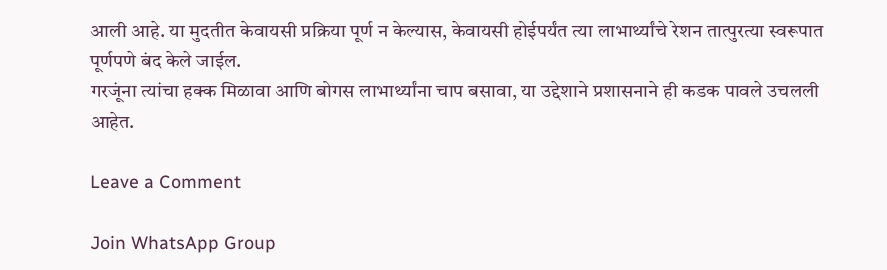आली आहे. या मुदतीत केवायसी प्रक्रिया पूर्ण न केल्यास, केवायसी होईपर्यंत त्या लाभार्थ्यांचे रेशन तात्पुरत्या स्वरूपात पूर्णपणे बंद केले जाईल.
गरजूंना त्यांचा हक्क मिळावा आणि बोगस लाभार्थ्यांना चाप बसावा, या उद्देशाने प्रशासनाने ही कडक पावले उचलली आहेत.

Leave a Comment

Join WhatsApp Group